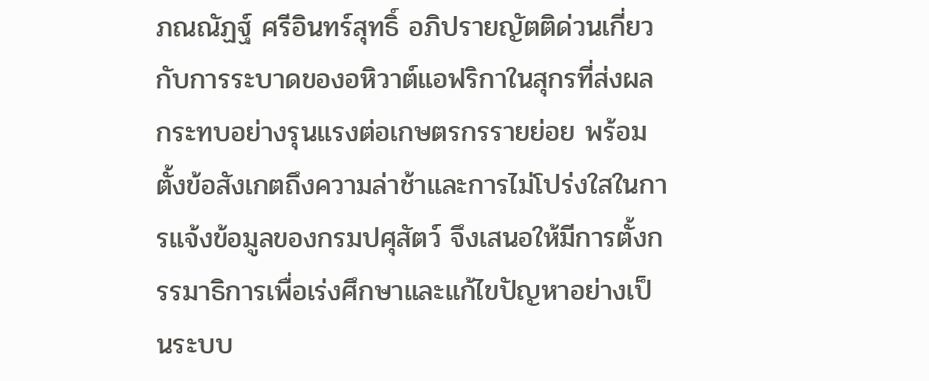ภณณัฏฐ์ ศรีอินทร์สุทธิ์ อภิปรายญัตติด่วนเกี่ยวกับการระบาดของอหิวาต์แอฟริกาในสุกรที่ส่งผลกระทบอย่างรุนแรงต่อเกษตรกรรายย่อย พร้อมตั้งข้อสังเกตถึงความล่าช้าและการไม่โปร่งใสในการแจ้งข้อมูลของกรมปศุสัตว์ จึงเสนอให้มีการตั้งกรรมาธิการเพื่อเร่งศึกษาและแก้ไขปัญหาอย่างเป็นระบบ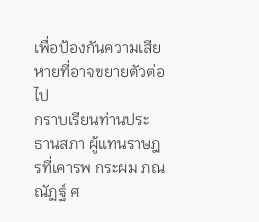เพื่อป้องกันความเสียหายที่อาจขยายตัวต่อไป
กราบเรียนท่านประธานสภา ผู้แทนราษฎรที่เคารพ กระผม ภณณัฏฐ์ ศ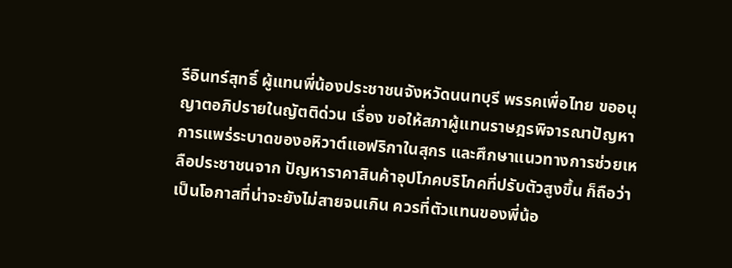รีอินทร์สุทธิ์ ผู้แทนพี่น้องประชาชนจังหวัดนนทบุรี พรรคเพื่อไทย ขออนุญาตอภิปรายในญัตติด่วน เรื่อง ขอให้สภาผู้แทนราษฎรพิจารณาปัญหา การแพร่ระบาดของอหิวาต์แอฟริกาในสุกร และศึกษาแนวทางการช่วยเหลือประชาชนจาก ปัญหาราคาสินค้าอุปโภคบริโภคที่ปรับตัวสูงขึ้น ก็ถือว่าเป็นโอกาสที่น่าจะยังไม่สายจนเกิน ควรที่ตัวแทนของพี่น้อ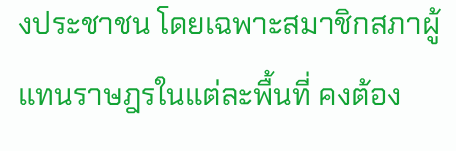งประชาชน โดยเฉพาะสมาชิกสภาผู้แทนราษฎรในแต่ละพื้นที่ คงต้อง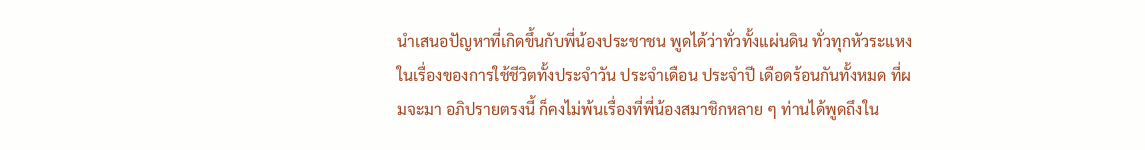นำเสนอปัญหาที่เกิดขึ้นกับพี่น้องประชาชน พูดได้ว่าทั่วทั้งแผ่นดิน ทั่วทุกหัวระแหง ในเรื่องของการใช้ชีวิตทั้งประจำวัน ประจำเดือน ประจำปี เดือดร้อนกันทั้งหมด ที่ผมจะมา อภิปรายตรงนี้ ก็คงไม่พ้นเรื่องที่พี่น้องสมาชิกหลาย ๆ ท่านได้พูดถึงใน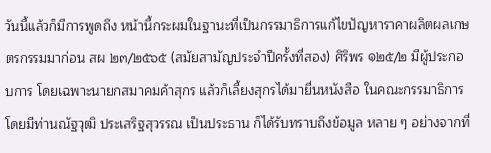วันนี้แล้วก็มีการพูดถึง หน้านี้กระผมในฐานะที่เป็นกรรมาธิการแก้ไขปัญหาราคาผลิตผลเกษตรกรรมมาก่อน สผ ๒๓/๒๕๖๕ (สมัยสามัญประจำปีครั้งที่สอง) ศิริพร ๑๒๕/๒ มีผู้ประกอบการ โดยเฉพาะนายกสมาคมค้าสุกร แล้วก็เลี้ยงสุกรได้มายื่นหนังสือ ในคณะกรรมาธิการ โดยมีท่านณัฐวุฒิ ประเสริฐสุวรรณ เป็นประธาน ก็ได้รับทราบถึงข้อมูล หลาย ๆ อย่างจากที่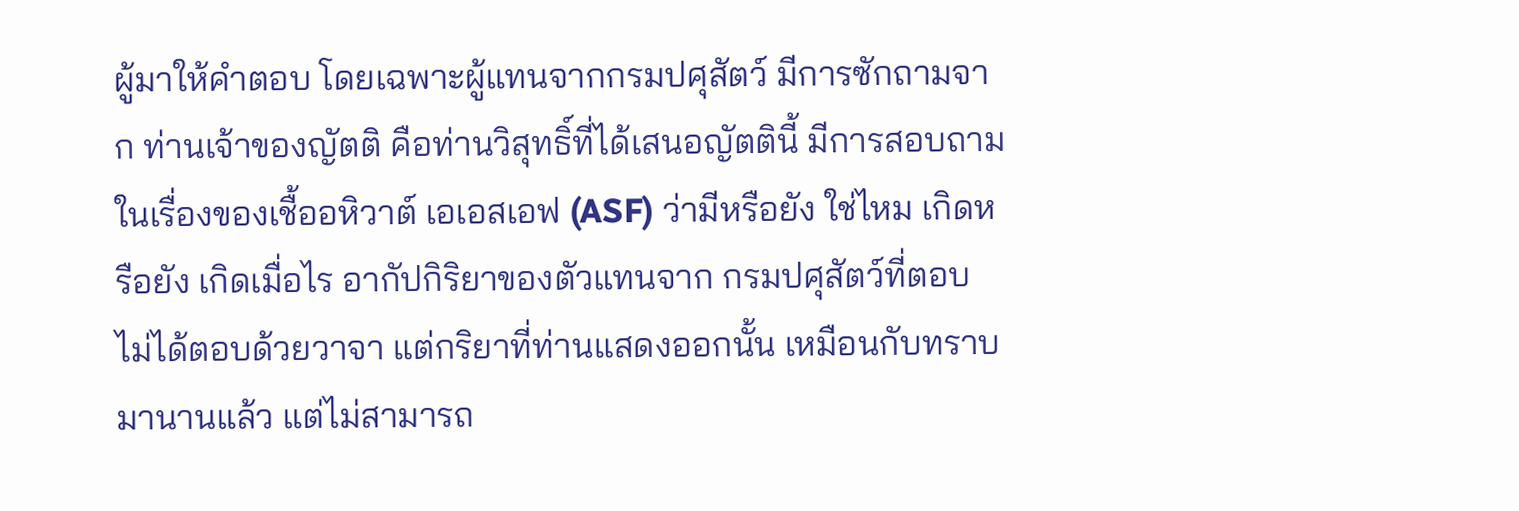ผู้มาให้คำตอบ โดยเฉพาะผู้แทนจากกรมปศุสัตว์ มีการซักถามจาก ท่านเจ้าของญัตติ คือท่านวิสุทธิ์ที่ได้เสนอญัตตินี้ มีการสอบถามในเรื่องของเชื้ออหิวาต์ เอเอสเอฟ (ASF) ว่ามีหรือยัง ใช่ไหม เกิดหรือยัง เกิดเมื่อไร อากัปกิริยาของตัวแทนจาก กรมปศุสัตว์ที่ตอบ ไม่ได้ตอบด้วยวาจา แต่กริยาที่ท่านแสดงออกนั้น เหมือนกับทราบ มานานแล้ว แต่ไม่สามารถ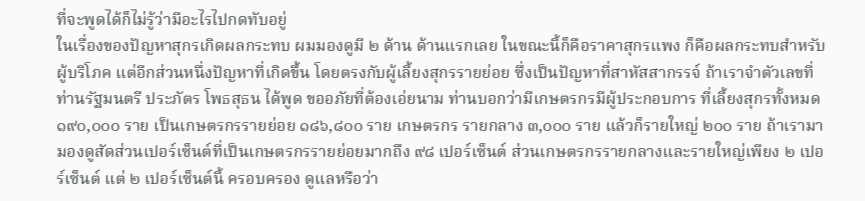ที่จะพูดได้ก็ไม่รู้ว่ามีอะไรไปกดทับอยู่
ในเรื่องของปัญหาสุกรเกิดผลกระทบ ผมมองดูมี ๒ ด้าน ด้านแรกเลย ในขณะนี้ก็คือราคาสุกรแพง ก็คือผลกระทบสำหรับผู้บริโภค แต่อีกส่วนหนึ่งปัญหาที่เกิดขึ้น โดยตรงกับผู้เลี้ยงสุกรรายย่อย ซึ่งเป็นปัญหาที่สาหัสสากรรจ์ ถ้าเราจำตัวเลขที่ท่านรัฐมนตรี ประภัตร โพธสุธน ได้พูด ขออภัยที่ต้องเอ่ยนาม ท่านบอกว่ามีเกษตรกรมีผู้ประกอบการ ที่เลี้ยงสุกรทั้งหมด ๑๙๐,๐๐๐ ราย เป็นเกษตรกรรายย่อย ๑๘๖,๘๐๐ ราย เกษตรกร รายกลาง ๓,๐๐๐ ราย แล้วก็รายใหญ่ ๒๐๐ ราย ถ้าเรามามองดูสัดส่วนเปอร์เซ็นต์ที่เป็นเกษตรกรรายย่อยมากถึง ๙๘ เปอร์เซ็นต์ ส่วนเกษตรกรรายกลางและรายใหญ่เพียง ๒ เปอร์เซ็นต์ แต่ ๒ เปอร์เซ็นต์นี้ ครอบครอง ดูแลหรือว่า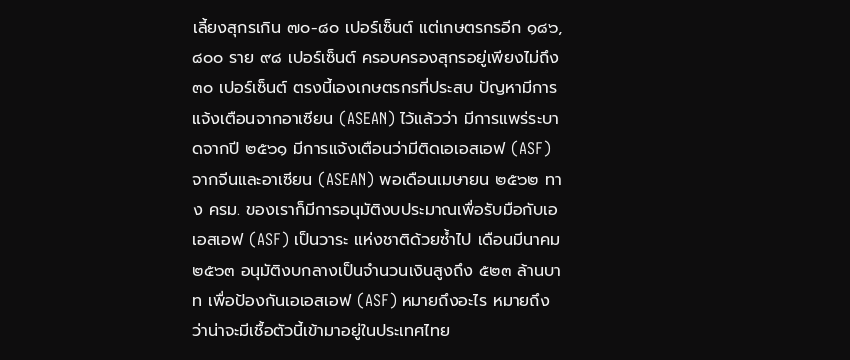เลี้ยงสุกรเกิน ๗๐-๘๐ เปอร์เซ็นต์ แต่เกษตรกรอีก ๑๘๖,๘๐๐ ราย ๙๘ เปอร์เซ็นต์ ครอบครองสุกรอยู่เพียงไม่ถึง ๓๐ เปอร์เซ็นต์ ตรงนี้เองเกษตรกรที่ประสบ ปัญหามีการแจ้งเตือนจากอาเซียน (ASEAN) ไว้แล้วว่า มีการแพร่ระบาดจากปี ๒๕๖๑ มีการแจ้งเตือนว่ามีติดเอเอสเอฟ (ASF) จากจีนและอาเซียน (ASEAN) พอเดือนเมษายน ๒๕๖๒ ทาง ครม. ของเราก็มีการอนุมัติงบประมาณเพื่อรับมือกับเอเอสเอฟ (ASF) เป็นวาระ แห่งชาติด้วยซ้ำไป เดือนมีนาคม ๒๕๖๓ อนุมัติงบกลางเป็นจำนวนเงินสูงถึง ๕๒๓ ล้านบาท เพื่อป้องกันเอเอสเอฟ (ASF) หมายถึงอะไร หมายถึงว่าน่าจะมีเชื้อตัวนี้เข้ามาอยู่ในประเทศไทย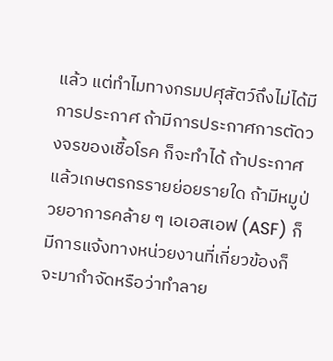แล้ว แต่ทำไมทางกรมปศุสัตว์ถึงไม่ได้มีการประกาศ ถ้ามีการประกาศการตัดวงจรของเชื้อโรค ก็จะทำได้ ถ้าประกาศแล้วเกษตรกรรายย่อยรายใด ถ้ามีหมูป่วยอาการคล้าย ๆ เอเอสเอฟ (ASF) ก็มีการแจ้งทางหน่วยงานที่เกี่ยวข้องก็จะมากำจัดหรือว่าทำลาย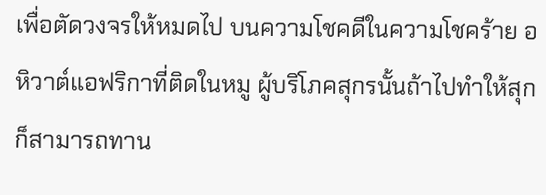เพื่อตัดวงจรให้หมดไป บนความโชคดีในความโชคร้าย อหิวาต์แอฟริกาที่ติดในหมู ผู้บริโภคสุกรนั้นถ้าไปทำให้สุก ก็สามารถทาน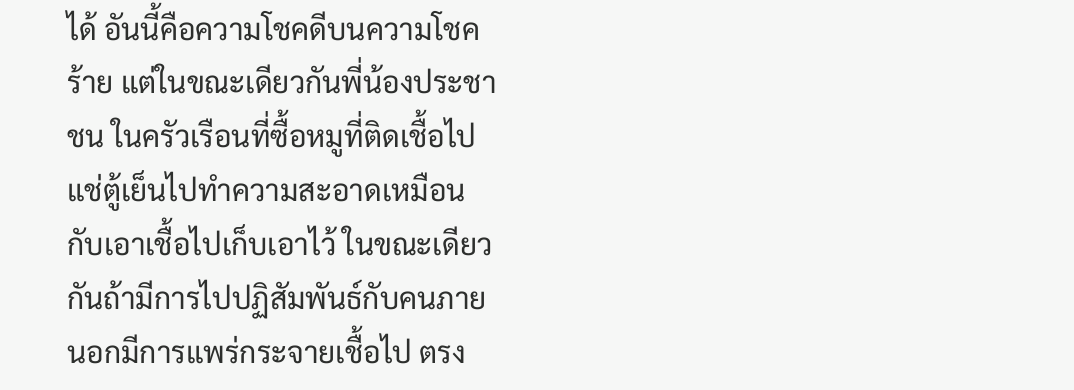ได้ อันนี้คือความโชคดีบนความโชคร้าย แต่ในขณะเดียวกันพี่น้องประชาชน ในครัวเรือนที่ซื้อหมูที่ติดเชื้อไปแช่ตู้เย็นไปทำความสะอาดเหมือนกับเอาเชื้อไปเก็บเอาไว้ ในขณะเดียวกันถ้ามีการไปปฏิสัมพันธ์กับคนภายนอกมีการแพร่กระจายเชื้อไป ตรง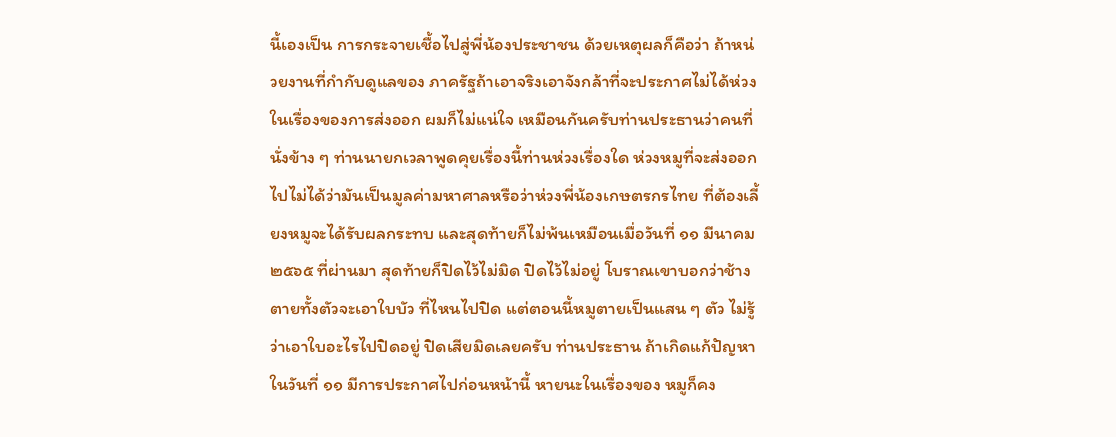นี้เองเป็น การกระจายเชื้อไปสู่พี่น้องประชาชน ด้วยเหตุผลก็คือว่า ถ้าหน่วยงานที่กำกับดูแลของ ภาครัฐถ้าเอาจริงเอาจังกล้าที่จะประกาศไม่ได้ห่วงในเรื่องของการส่งออก ผมก็ไม่แน่ใจ เหมือนกันครับท่านประธานว่าคนที่นั่งข้าง ๆ ท่านนายกเวลาพูดคุยเรื่องนี้ท่านห่วงเรื่องใด ห่วงหมูที่จะส่งออกไปไม่ได้ว่ามันเป็นมูลค่ามหาศาลหรือว่าห่วงพี่น้องเกษตรกรไทย ที่ต้องเลี้ยงหมูจะได้รับผลกระทบ และสุดท้ายก็ไม่พ้นเหมือนเมื่อวันที่ ๑๑ มีนาคม ๒๕๖๕ ที่ผ่านมา สุดท้ายก็ปิดไว้ไม่มิด ปิดไว้ไม่อยู่ โบราณเขาบอกว่าช้างตายทั้งตัวจะเอาใบบัว ที่ไหนไปปิด แต่ตอนนี้หมูตายเป็นแสน ๆ ตัว ไม่รู้ว่าเอาใบอะไรไปปิดอยู่ ปิดเสียมิดเลยครับ ท่านประธาน ถ้าเกิดแก้ปัญหาในวันที่ ๑๑ มีการประกาศไปก่อนหน้านี้ หายนะในเรื่องของ หมูก็คง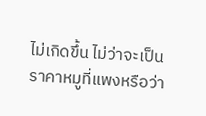ไม่เกิดขึ้น ไม่ว่าจะเป็นราคาหมูที่แพงหรือว่า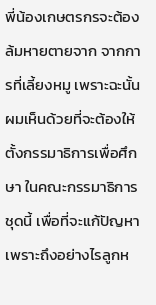พี่น้องเกษตรกรจะต้องล้มหายตายจาก จากการที่เลี้ยงหมู เพราะฉะนั้นผมเห็นด้วยที่จะต้องให้ตั้งกรรมาธิการเพื่อศึกษา ในคณะกรรมาธิการชุดนี้ เพื่อที่จะแก้ปัญหาเพราะถึงอย่างไรลูกห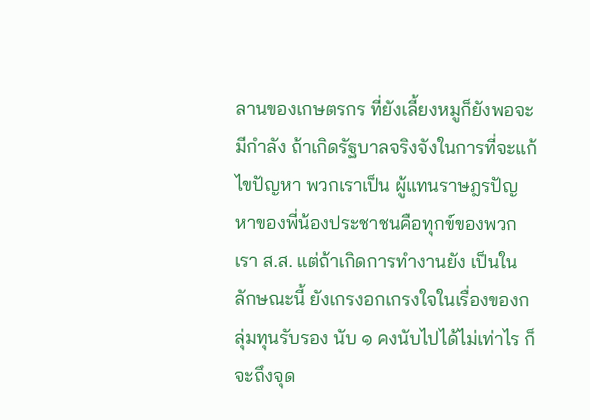ลานของเกษตรกร ที่ยังเลี้ยงหมูก็ยังพอจะมีกำลัง ถ้าเกิดรัฐบาลจริงจังในการที่จะแก้ไขปัญหา พวกเราเป็น ผู้แทนราษฎรปัญหาของพี่น้องประชาชนคือทุกข์ของพวกเรา ส.ส. แต่ถ้าเกิดการทำงานยัง เป็นในลักษณะนี้ ยังเกรงอกเกรงใจในเรื่องของกลุ่มทุนรับรอง นับ ๑ คงนับไปได้ไม่เท่าไร ก็จะถึงจุด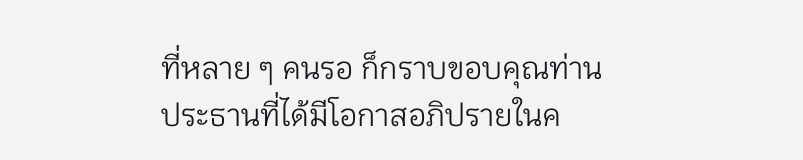ที่หลาย ๆ คนรอ ก็กราบขอบคุณท่านประธานที่ได้มีโอกาสอภิปรายในค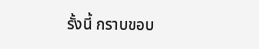รั้งนี้ กราบขอบ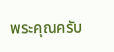พระคุณครับ